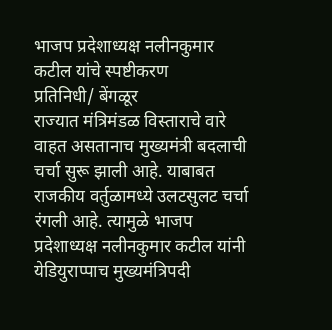भाजप प्रदेशाध्यक्ष नलीनकुमार कटील यांचे स्पष्टीकरण
प्रतिनिधी/ बेंगळूर
राज्यात मंत्रिमंडळ विस्ताराचे वारे वाहत असतानाच मुख्यमंत्री बदलाची चर्चा सुरू झाली आहे. याबाबत राजकीय वर्तुळामध्ये उलटसुलट चर्चा रंगली आहे. त्यामुळे भाजप प्रदेशाध्यक्ष नलीनकुमार कटील यांनी येडियुराप्पाच मुख्यमंत्रिपदी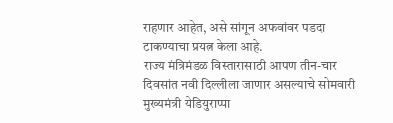राहणार आहेत, असे सांगून अफवांवर पडदा टाकण्याचा प्रयत्न केला आहे.
राज्य मंत्रिमंडळ विस्तारासाठी आपण तीन-चार दिवसांत नवी दिल्लीला जाणार असल्याचे सोमवारी मुख्यमंत्री येडियुराप्पा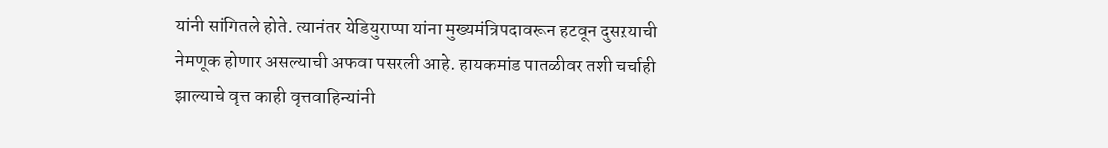यांनी सांगितले होते. त्यानंतर येडियुराप्पा यांना मुख्यमंत्रिपदावरून हटवून दुसऱयाची नेमणूक होणार असल्याची अफवा पसरली आहे. हायकमांड पातळीवर तशी चर्चाही झाल्याचे वृत्त काही वृत्तवाहिन्यांनी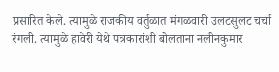प्रसारित केले. त्यामुळे राजकीय वर्तुळात मंगळवारी उलटसुलट चर्चा रंगली. त्यामुळे हावेरी येथे पत्रकारांशी बोलताना नलीनकुमार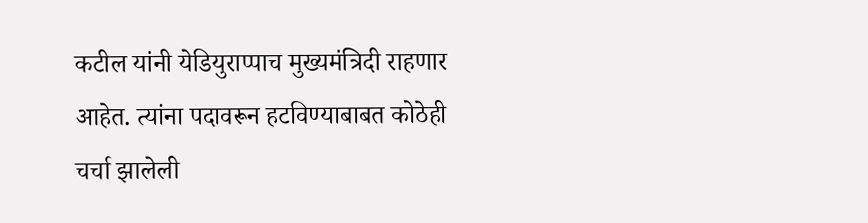कटील यांनी येडियुराप्पाच मुख्यमंत्रिदी राहणार आहेत. त्यांना पदावरून हटविण्याबाबत कोठेही चर्चा झालेली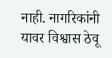नाही. नागरिकांनी यावर विश्वास ठेवू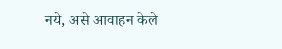नये, असे आवाहन केले